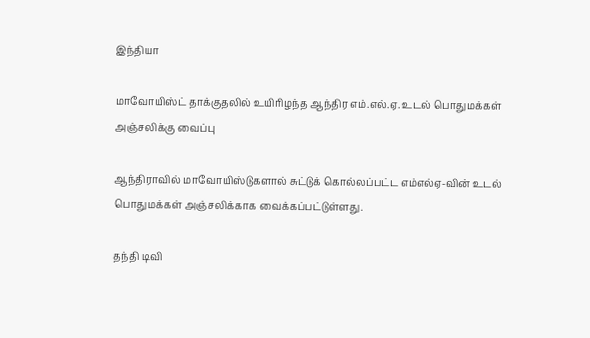இந்தியா

மாவோயிஸ்ட் தாக்குதலில் உயிரிழந்த ஆந்திர எம்.எல்.ஏ. உடல் பொதுமக்கள் அஞ்சலிக்கு வைப்பு

ஆந்திராவில் மாவோயிஸ்டுகளால் சுட்டுக் கொல்லப்பட்ட எம்எல்ஏ-வின் உடல் பொதுமக்கள் அஞ்சலிக்காக வைக்கப்பட்டுள்ளது.

தந்தி டிவி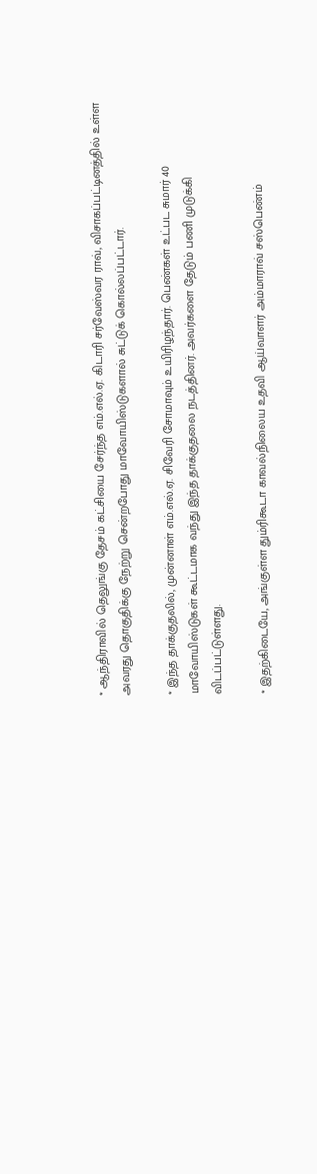* ஆந்திராவில் தெலுங்கு தேசம் கட்சியை சேர்ந்த எம்.எல்.ஏ. கிடாரி சர்வேஸ்வர ராவ், விசாகப்பட்டினத்தில் உள்ள அவரது தொகுதிக்கு நேற்று சென்றபோது மாவோயிஸ்டுகளால் சுட்டுக் கொல்லப்பட்டார்.

* இந்த தாக்குதலில், முன்னாள் எம்.எல்.ஏ. சிவேரி சோமாவும் உயிரிழந்தார். பெண்கள் உட்பட சுமார் 40 மாவோயிஸ்டுகள் கூட்டமாக வந்து இந்த தாக்குதலை நடத்தினர். அவர்களை தேடும் பணி முடுக்கி விடப்பட்டுள்ளது.

* இதற்கிடையே, அங்குள்ள தும்ரிகூடா காவல்நிலைய உதவி ஆய்வாளர் அம்மாராவ் சஸ்பெண்ம்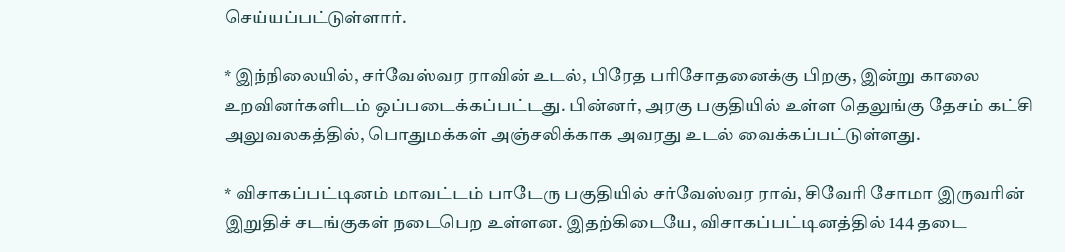செய்யப்பட்டுள்ளார்.

* இந்நிலையில், சர்வேஸ்வர ராவின் உடல், பிரேத பரிசோதனைக்கு பிறகு, இன்று காலை உறவினர்களிடம் ஒப்படைக்கப்பட்டது. பின்னர், அரகு பகுதியில் உள்ள தெலுங்கு தேசம் கட்சி அலுவலகத்தில், பொதுமக்கள் அஞ்சலிக்காக அவரது உடல் வைக்கப்பட்டுள்ளது.

* விசாகப்பட்டினம் மாவட்டம் பாடேரு பகுதியில் சர்வேஸ்வர ராவ், சிவேரி சோமா இருவரின் இறுதிச் சடங்குகள் நடைபெற உள்ளன. இதற்கிடையே, விசாகப்பட்டினத்தில் 144 தடை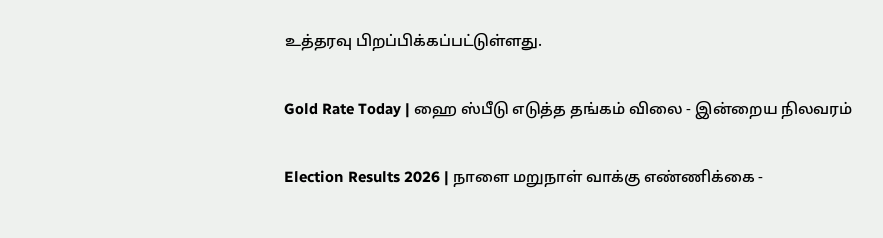உத்தரவு பிறப்பிக்கப்பட்டுள்ளது.

Gold Rate Today | ஹை ஸ்பீடு எடுத்த தங்கம் விலை - இன்றைய நிலவரம்

Election Results 2026 | நாளை மறுநாள் வாக்கு எண்ணிக்கை -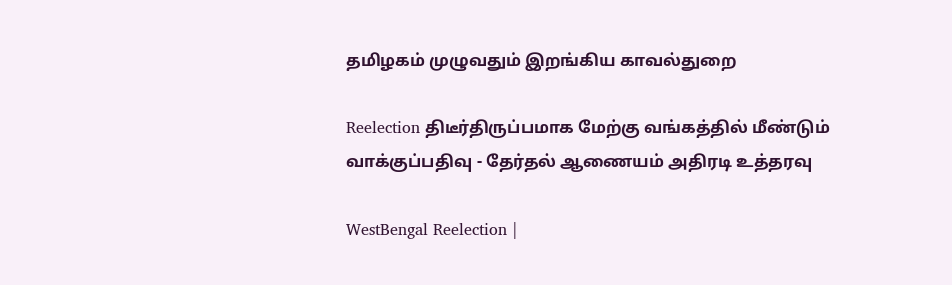தமிழகம் முழுவதும் இறங்கிய காவல்துறை

Reelection திடீர்திருப்பமாக மேற்கு வங்கத்தில் மீண்டும் வாக்குப்பதிவு - தேர்தல் ஆணையம் அதிரடி உத்தரவு

WestBengal Reelection |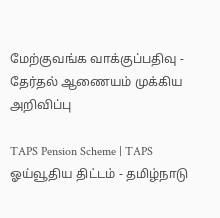மேற்குவங்க வாக்குப்பதிவு - தேர்தல் ஆணையம் முக்கிய அறிவிப்பு

TAPS Pension Scheme | TAPS ஓய்வூதிய திட்டம் - தமிழ்நாடு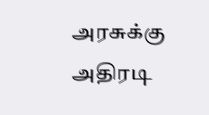அரசுக்கு அதிரடி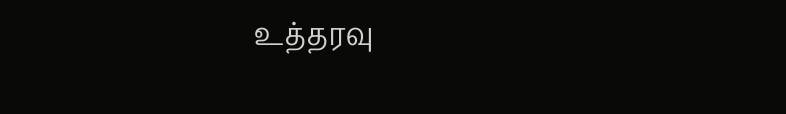உத்தரவு